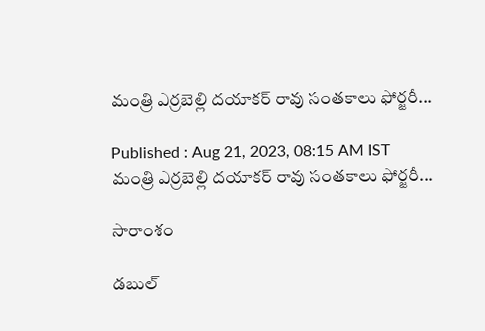మంత్రి ఎర్రబెల్లి దయాకర్ రావు సంతకాలు ఫోర్జరీ...

Published : Aug 21, 2023, 08:15 AM IST
మంత్రి ఎర్రబెల్లి దయాకర్ రావు సంతకాలు ఫోర్జరీ...

సారాంశం

డబుల్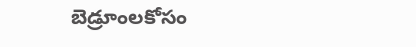బెడ్రూంలకోసం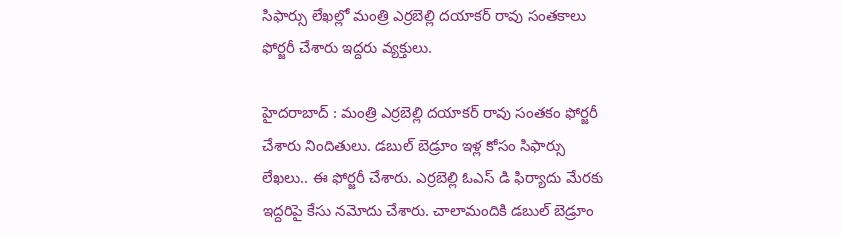సిఫార్సు లేఖల్లో మంత్రి ఎర్రబెల్లి దయాకర్ రావు సంతకాలు ఫోర్జరీ చేశారు ఇద్దరు వ్యక్తులు.

హైదరాబాద్ : మంత్రి ఎర్రబెల్లి దయాకర్ రావు సంతకం ఫోర్జరీ చేశారు నిందితులు. డబుల్ బెడ్రూం ఇళ్ల కోసం సిఫార్సు లేఖలు.. ఈ ఫోర్జరీ చేశారు. ఎర్రబెల్లి ఓఎస్ డి ఫిర్యాదు మేరకు ఇద్దరిపై కేసు నమోదు చేశారు. చాలామందికి డబుల్ బెడ్రూం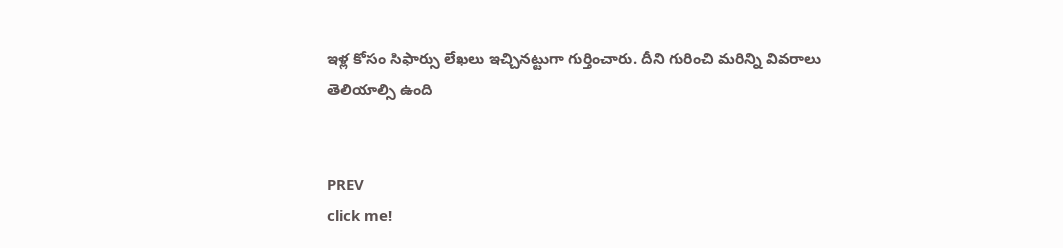ఇళ్ల కోసం సిఫార్సు లేఖలు ఇచ్చినట్టుగా గుర్తించారు. దీని గురించి మరిన్ని వివరాలు తెలియాల్సి ఉంది


PREV
click me!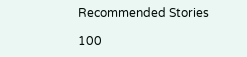Recommended Stories

100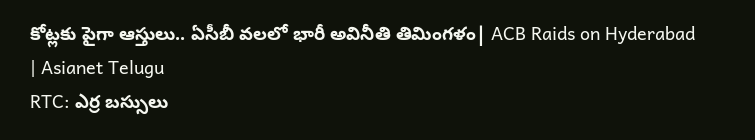కోట్లకు పైగా ఆస్తులు.. ఏసీబీ వలలో భారీ అవినీతి తిమింగళం| ACB Raids on Hyderabad | Asianet Telugu
RTC: ఎర్ర బ‌స్సులు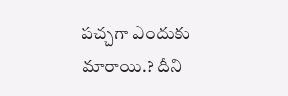ప‌చ్చ‌గా ఎందుకు మారాయి.? దీని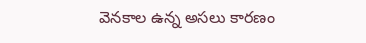వెన‌కాల ఉన్న అస‌లు కార‌ణం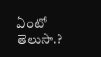ఏంటో తెలుసా.?